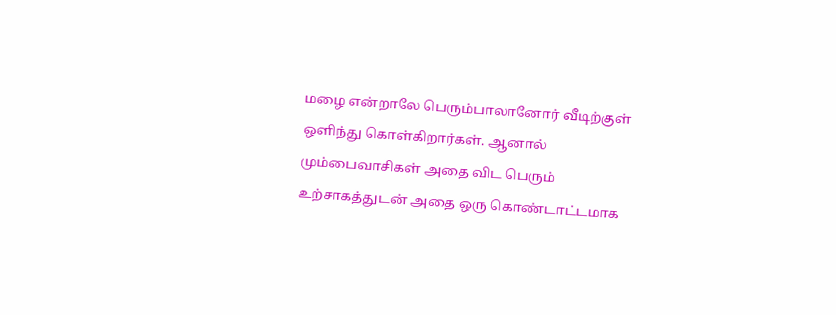மழை என்றாலே பெரும்பாலானோர் வீடிற்குள் ஒளிந்து கொள்கிறார்கள். ஆனால் மும்பைவாசிகள் அதை விட பெரும் உற்சாகத்துடன் அதை ஒரு கொண்டாட்டமாக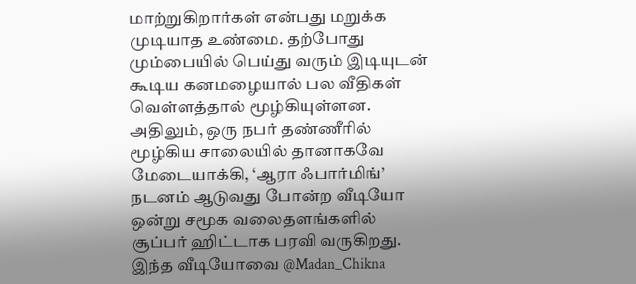மாற்றுகிறார்கள் என்பது மறுக்க முடியாத உண்மை. தற்போது மும்பையில் பெய்து வரும் இடியுடன் கூடிய கனமழையால் பல வீதிகள் வெள்ளத்தால் மூழ்கியுள்ளன.
அதிலும், ஒரு நபர் தண்ணீரில் மூழ்கிய சாலையில் தானாகவே மேடையாக்கி, ‘ஆரா ஃபார்மிங்’ நடனம் ஆடுவது போன்ற வீடியோ ஒன்று சமூக வலைதளங்களில் சூப்பர் ஹிட்டாக பரவி வருகிறது.
இந்த வீடியோவை @Madan_Chikna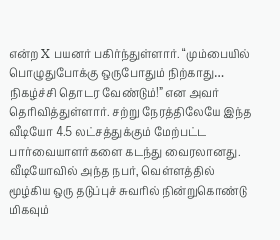என்ற X பயனர் பகிர்ந்துள்ளார். “மும்பையில் பொழுதுபோக்கு ஒருபோதும் நிற்காது… நிகழ்ச்சி தொடர வேண்டும்!” என அவர் தெரிவித்துள்ளார். சற்று நேரத்திலேயே இந்த வீடியோ 4.5 லட்சத்துக்கும் மேற்பட்ட பார்வையாளர்களை கடந்து வைரலானது. வீடியோவில் அந்த நபர், வெள்ளத்தில் மூழ்கிய ஒரு தடுப்புச் சுவரில் நின்றுகொண்டு மிகவும்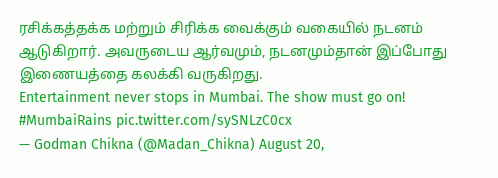ரசிக்கத்தக்க மற்றும் சிரிக்க வைக்கும் வகையில் நடனம் ஆடுகிறார். அவருடைய ஆர்வமும், நடனமும்தான் இப்போது இணையத்தை கலக்கி வருகிறது.
Entertainment never stops in Mumbai. The show must go on! #MumbaiRains pic.twitter.com/sySNLzC0cx
— Godman Chikna (@Madan_Chikna) August 20,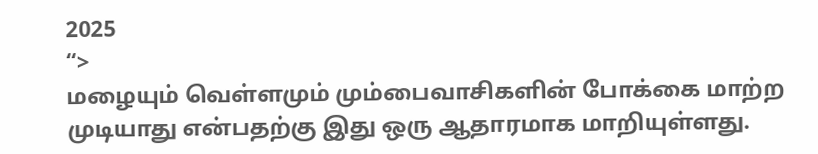2025
“>
மழையும் வெள்ளமும் மும்பைவாசிகளின் போக்கை மாற்ற முடியாது என்பதற்கு இது ஒரு ஆதாரமாக மாறியுள்ளது.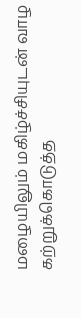மழையிலும் மகிழ்ச்சியுடன் வாழ கற்றுக்கொடுத்த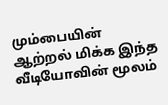மும்பையின் ஆற்றல் மிக்க இந்த வீடியோவின் மூலம்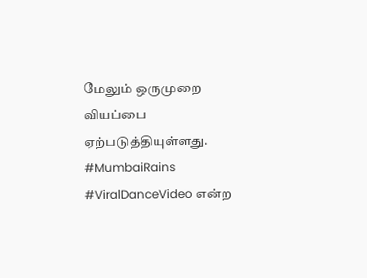மேலும் ஒருமுறை வியப்பை ஏற்படுத்தியுள்ளது. #MumbaiRains #ViralDanceVideo என்ற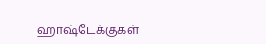ஹாஷ்டேக்குகள்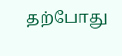தற்போது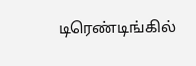டிரெண்டிங்கில்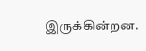இருக்கின்றன.